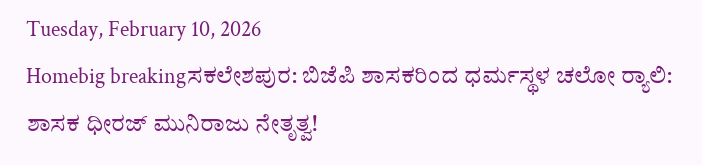Tuesday, February 10, 2026
Homebig breakingಸಕಲೇಶಪುರ: ಬಿಜೆಪಿ ಶಾಸಕರಿಂದ ಧರ್ಮಸ್ಥಳ ಚಲೋ‌ ರ‍್ಯಾಲಿ: ಶಾಸಕ ಧೀರಜ್‌ ಮುನಿರಾಜು ನೇತೃತ್ವ!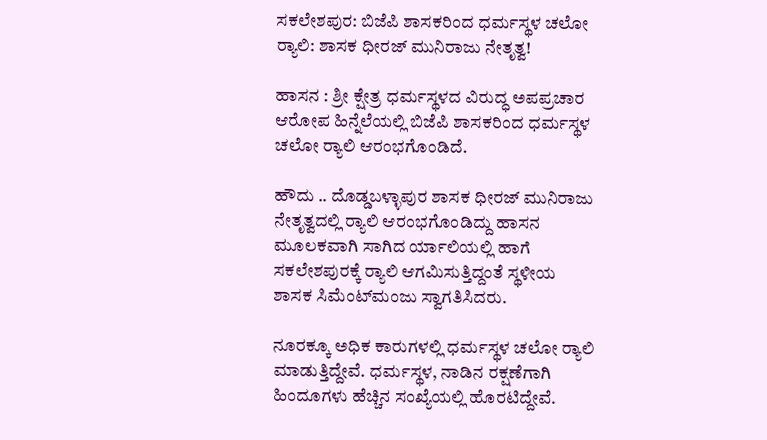ಸಕಲೇಶಪುರ: ಬಿಜೆಪಿ ಶಾಸಕರಿಂದ ಧರ್ಮಸ್ಥಳ ಚಲೋ‌ ರ‍್ಯಾಲಿ: ಶಾಸಕ ಧೀರಜ್‌ ಮುನಿರಾಜು ನೇತೃತ್ವ!

ಹಾಸನ : ಶ್ರೀ ಕ್ಷೇತ್ರ ಧರ್ಮಸ್ಥಳದ ವಿರುದ್ಧ ಅಪಪ್ರಚಾರ ಆರೋಪ ಹಿನ್ನೆಲೆಯಲ್ಲಿ ಬಿಜೆಪಿ ಶಾಸಕರಿಂದ ಧರ್ಮಸ್ಥಳ ಚಲೋ‌ ರ‍್ಯಾಲಿ ಆರಂಭಗೊಂಡಿದೆ.

ಹೌದು .. ದೊಡ್ಡಬಳ್ಳಾಪುರ ಶಾಸಕ ಧೀರಜ್ ಮುನಿರಾಜು ನೇತೃತ್ವದಲ್ಲಿ ರ‍್ಯಾಲಿ ಆರಂಭಗೊಂಡಿದ್ದು ಹಾಸನ ಮೂಲಕವಾಗಿ ಸಾಗಿದ ‌ರ್ಯಾಲಿಯಲ್ಲಿ ಹಾಗೆ ಸಕಲೇಶಪುರಕ್ಕೆ ರ‍್ಯಾಲಿ ಆಗಮಿಸುತ್ತಿದ್ದಂತೆ ಸ್ಥಳೀಯ ಶಾಸಕ ಸಿಮೆಂಟ್‌ಮಂಜು ಸ್ವಾಗತಿಸಿದರು.

ನೂರಕ್ಕೂ ಅಧಿಕ ಕಾರುಗಳಲ್ಲಿ ಧರ್ಮಸ್ಥಳ ಚಲೋ ರ‍್ಯಾಲಿ ಮಾಡುತ್ತಿದ್ದೇವೆ. ಧರ್ಮಸ್ಥಳ, ನಾಡಿನ ರಕ್ಷಣೆಗಾಗಿ ಹಿಂದೂಗಳು ಹೆಚ್ಚಿನ ಸಂಖ್ಯೆಯಲ್ಲಿ ಹೊರಟಿದ್ದೇವೆ.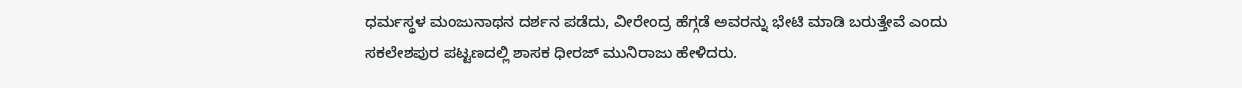ಧರ್ಮಸ್ಥಳ ಮಂಜುನಾಥನ ದರ್ಶನ ಪಡೆದು, ವೀರೇಂದ್ರ ಹೆಗ್ಗಡೆ ಅವರನ್ನು ಭೇಟಿ ಮಾಡಿ ಬರುತ್ತೇವೆ ಎಂದು ಸಕಲೇಶಪುರ ಪಟ್ಟಣದಲ್ಲಿ ಶಾಸಕ ಧೀರಜ್‌ ಮುನಿರಾಜು ಹೇಳಿದರು.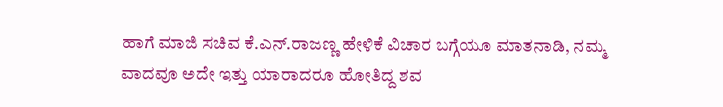ಹಾಗೆ ಮಾಜಿ ಸಚಿವ ಕೆ.ಎನ್.ರಾಜಣ್ಣ ಹೇಳಿಕೆ ವಿಚಾರ ಬಗ್ಗೆಯೂ ಮಾತನಾಡಿ, ನಮ್ಮ ವಾದವೂ ಅದೇ ಇತ್ತು ಯಾರಾದರೂ ಹೋತಿದ್ದ ಶವ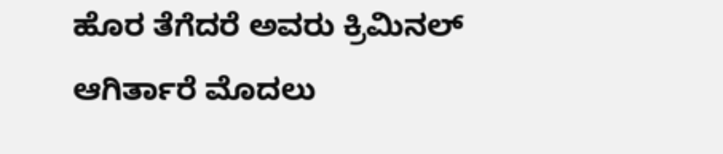ಹೊರ ತೆಗೆದರೆ ಅವರು ಕ್ರಿಮಿನಲ್ ಆಗಿರ್ತಾರೆ ಮೊದಲು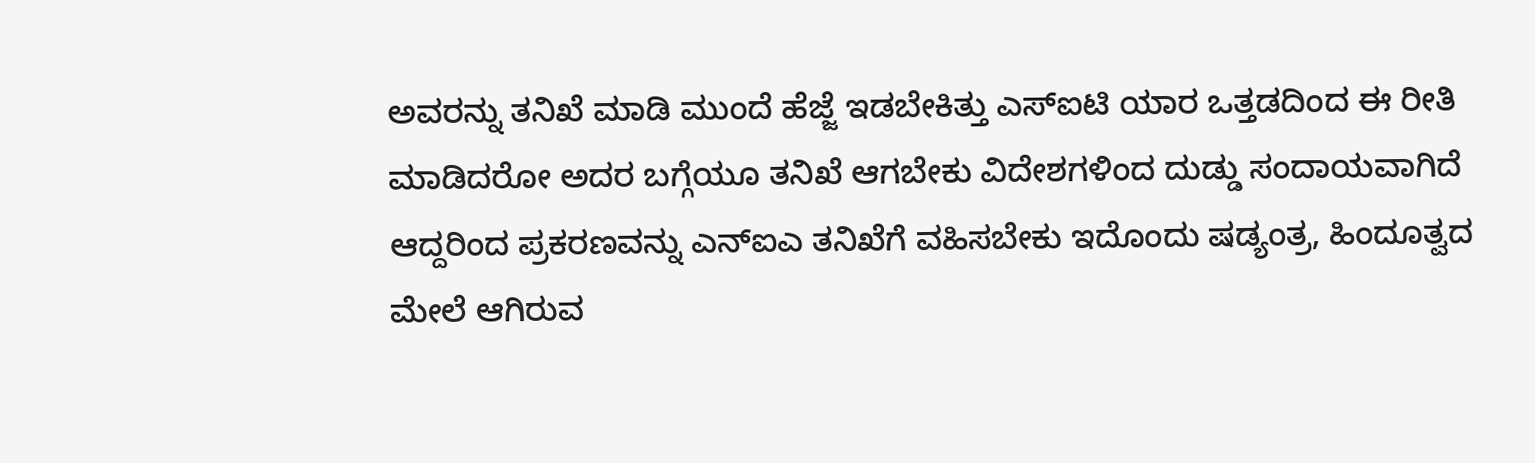ಅವರನ್ನು ತನಿಖೆ ಮಾಡಿ ಮುಂದೆ ಹೆಜ್ಜೆ ಇಡಬೇಕಿತ್ತು ಎಸ್‌‌ಐಟಿ ಯಾರ ಒತ್ತಡದಿಂದ ಈ ರೀತಿ ಮಾಡಿದರೋ ಅದರ ಬಗ್ಗೆಯೂ ತನಿಖೆ ಆಗಬೇಕು ವಿದೇಶಗಳಿಂದ ದುಡ್ಡು ಸಂದಾಯವಾಗಿದೆ ಆದ್ದರಿಂದ ಪ್ರಕರಣವನ್ನು ಎನ್‌ಐಎ ತನಿಖೆಗೆ ವಹಿಸಬೇಕು ಇದೊಂದು ಷಡ್ಯಂತ್ರ, ಹಿಂದೂತ್ವದ ಮೇಲೆ‌ ಆಗಿರುವ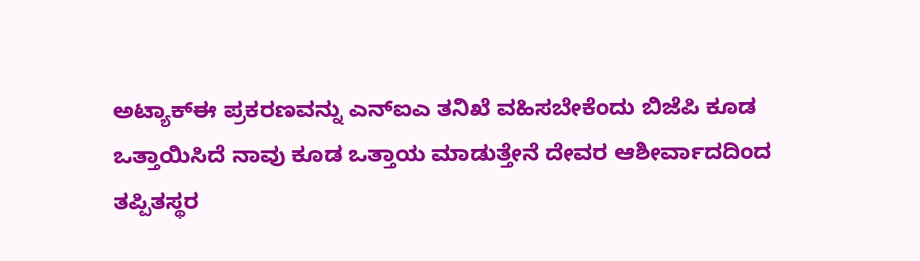ಅಟ್ಯಾಕ್ಈ ಪ್ರಕರಣವನ್ನು ಎನ್‌ಐಎ ತನಿಖೆ ವಹಿಸಬೇಕೆಂದು ಬಿಜೆಪಿ ಕೂಡ ಒತ್ತಾಯಿಸಿದೆ ನಾವು ಕೂಡ ಒತ್ತಾಯ ಮಾಡುತ್ತೇನೆ ದೇವರ ಆಶೀರ್ವಾದದಿಂದ ತಪ್ಪಿತಸ್ಥರ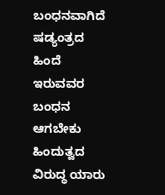ಬಂಧನವಾಗಿದೆ ಷಡ್ಯಂತ್ರದ ಹಿಂದೆ‌ ಇರುವವರ ಬಂಧನ ಆಗಬೇಕು ಹಿಂದುತ್ವದ ವಿರುದ್ಧ ಯಾರು‌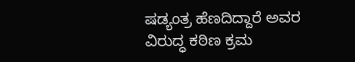ಷಡ್ಯಂತ್ರ ಹೆಣದಿದ್ದಾರೆ ಅವರ ವಿರುದ್ಧ ಕಠಿಣ ಕ್ರಮ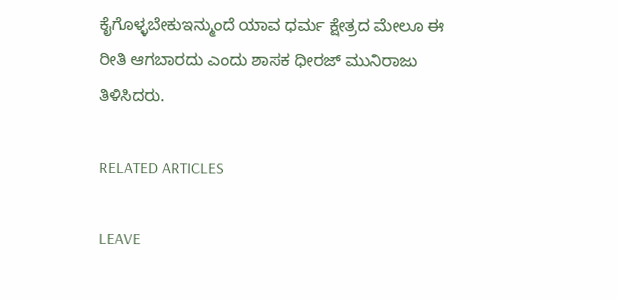ಕೈಗೊಳ್ಳಬೇಕುಇನ್ಮುಂದೆ ಯಾವ ಧರ್ಮ ಕ್ಷೇತ್ರದ ಮೇಲೂ ಈ ರೀತಿ ‌ಆಗಬಾರದು ಎಂದು ಶಾಸಕ ಧೀರಜ್‌ ಮುನಿರಾಜು ತಿಳಿಸಿದರು.

RELATED ARTICLES

LEAVE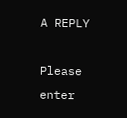A REPLY

Please enter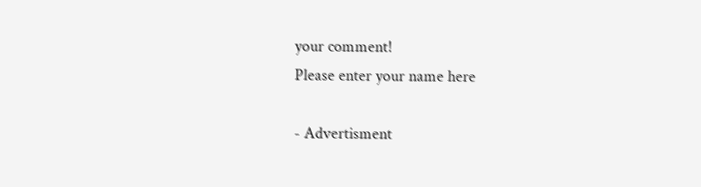your comment!
Please enter your name here

- Advertisment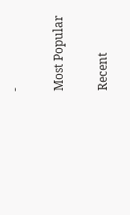-

Most Popular

Recent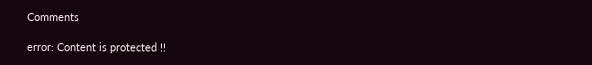Comments

error: Content is protected !!